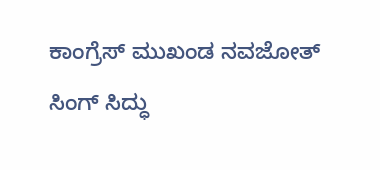ಕಾಂಗ್ರೆಸ್ ಮುಖಂಡ ನವಜೋತ್ ಸಿಂಗ್ ಸಿದ್ಧು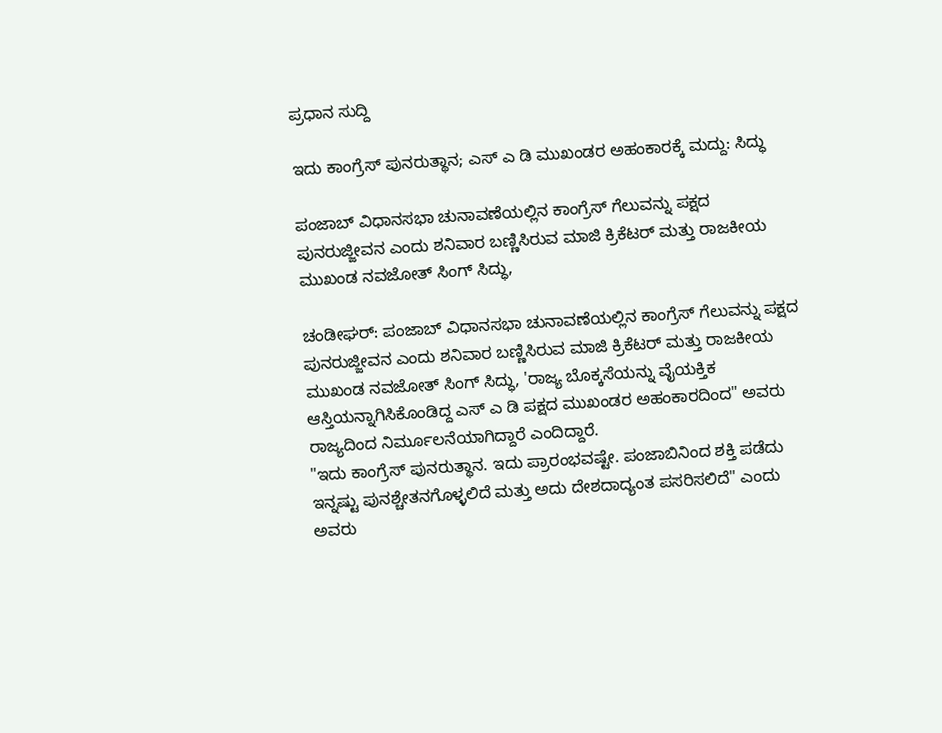ಪ್ರಧಾನ ಸುದ್ದಿ

ಇದು ಕಾಂಗ್ರೆಸ್ ಪುನರುತ್ಥಾನ; ಎಸ್ ಎ ಡಿ ಮುಖಂಡರ ಅಹಂಕಾರಕ್ಕೆ ಮದ್ದು: ಸಿದ್ಧು

ಪಂಜಾಬ್ ವಿಧಾನಸಭಾ ಚುನಾವಣೆಯಲ್ಲಿನ ಕಾಂಗ್ರೆಸ್ ಗೆಲುವನ್ನು ಪಕ್ಷದ ಪುನರುಜ್ಜೀವನ ಎಂದು ಶನಿವಾರ ಬಣ್ಣಿಸಿರುವ ಮಾಜಿ ಕ್ರಿಕೆಟರ್ ಮತ್ತು ರಾಜಕೀಯ ಮುಖಂಡ ನವಜೋತ್ ಸಿಂಗ್ ಸಿದ್ಧು,

ಚಂಡೀಘರ್: ಪಂಜಾಬ್ ವಿಧಾನಸಭಾ ಚುನಾವಣೆಯಲ್ಲಿನ ಕಾಂಗ್ರೆಸ್ ಗೆಲುವನ್ನು ಪಕ್ಷದ ಪುನರುಜ್ಜೀವನ ಎಂದು ಶನಿವಾರ ಬಣ್ಣಿಸಿರುವ ಮಾಜಿ ಕ್ರಿಕೆಟರ್ ಮತ್ತು ರಾಜಕೀಯ ಮುಖಂಡ ನವಜೋತ್ ಸಿಂಗ್ ಸಿದ್ಧು, 'ರಾಜ್ಯ ಬೊಕ್ಕಸೆಯನ್ನು ವೈಯಕ್ತಿಕ ಆಸ್ತಿಯನ್ನಾಗಿಸಿಕೊಂಡಿದ್ದ ಎಸ್ ಎ ಡಿ ಪಕ್ಷದ ಮುಖಂಡರ ಅಹಂಕಾರದಿಂದ" ಅವರು ರಾಜ್ಯದಿಂದ ನಿರ್ಮೂಲನೆಯಾಗಿದ್ದಾರೆ ಎಂದಿದ್ದಾರೆ.
"ಇದು ಕಾಂಗ್ರೆಸ್ ಪುನರುತ್ಥಾನ. ಇದು ಪ್ರಾರಂಭವಷ್ಟೇ. ಪಂಜಾಬಿನಿಂದ ಶಕ್ತಿ ಪಡೆದು ಇನ್ನಷ್ಟು ಪುನಶ್ಚೇತನಗೊಳ್ಳಲಿದೆ ಮತ್ತು ಅದು ದೇಶದಾದ್ಯಂತ ಪಸರಿಸಲಿದೆ" ಎಂದು ಅವರು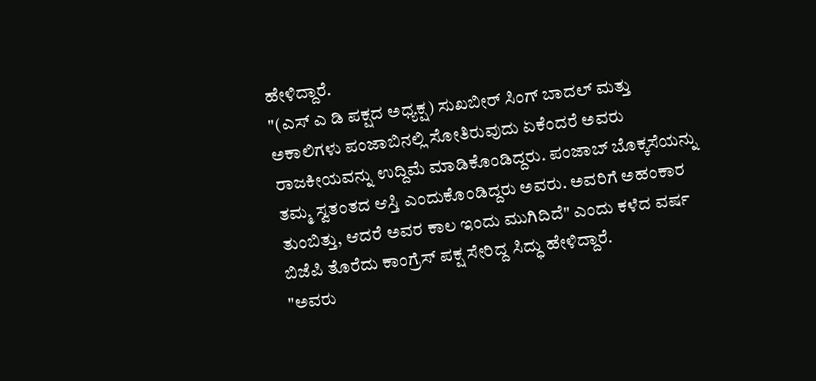ಹೇಳಿದ್ದಾರೆ.
"(ಎಸ್ ಎ ಡಿ ಪಕ್ಷದ ಅಧ್ಯಕ್ಷ) ಸುಖಬೀರ್ ಸಿಂಗ್ ಬಾದಲ್ ಮತ್ತು ಅಕಾಲಿಗಳು ಪಂಜಾಬಿನಲ್ಲಿ ಸೋತಿರುವುದು ಏಕೆಂದರೆ ಅವರು ರಾಜಕೀಯವನ್ನು ಉದ್ದಿಮೆ ಮಾಡಿಕೊಂಡಿದ್ದರು. ಪಂಜಾಬ್ ಬೊಕ್ಕಸೆಯನ್ನು ತಮ್ಮ ಸ್ವತಂತದ ಆಸ್ತಿ ಎಂದುಕೊಂಡಿದ್ದರು ಅವರು. ಅವರಿಗೆ ಅಹಂಕಾರ ತುಂಬಿತ್ತು, ಆದರೆ ಅವರ ಕಾಲ ಇಂದು ಮುಗಿದಿದೆ" ಎಂದು ಕಳೆದ ವರ್ಷ ಬಿಜೆಪಿ ತೊರೆದು ಕಾಂಗ್ರೆಸ್ ಪಕ್ಷ ಸೇರಿದ್ದ ಸಿದ್ಧು ಹೇಳಿದ್ದಾರೆ.
"ಅವರು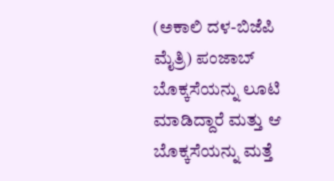(ಅಕಾಲಿ ದಳ-ಬಿಜೆಪಿ ಮೈತ್ರಿ) ಪಂಜಾಬ್ ಬೊಕ್ಕಸೆಯನ್ನು ಲೂಟಿ ಮಾಡಿದ್ದಾರೆ ಮತ್ತು ಆ ಬೊಕ್ಕಸೆಯನ್ನು ಮತ್ತೆ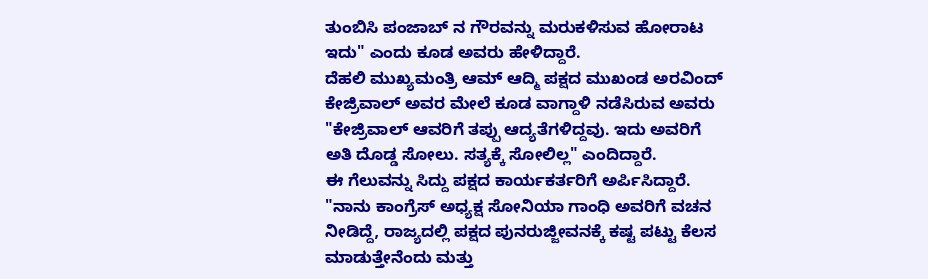ತುಂಬಿಸಿ ಪಂಜಾಬ್ ನ ಗೌರವನ್ನು ಮರುಕಳಿಸುವ ಹೋರಾಟ ಇದು" ಎಂದು ಕೂಡ ಅವರು ಹೇಳಿದ್ದಾರೆ.
ದೆಹಲಿ ಮುಖ್ಯಮಂತ್ರಿ ಆಮ್ ಆದ್ಮಿ ಪಕ್ಷದ ಮುಖಂಡ ಅರವಿಂದ್ ಕೇಜ್ರಿವಾಲ್ ಅವರ ಮೇಲೆ ಕೂಡ ವಾಗ್ದಾಳಿ ನಡೆಸಿರುವ ಅವರು "ಕೇಜ್ರಿವಾಲ್ ಆವರಿಗೆ ತಪ್ಪು ಆದ್ಯತೆಗಳಿದ್ದವು. ಇದು ಅವರಿಗೆ ಅತಿ ದೊಡ್ಡ ಸೋಲು. ಸತ್ಯಕ್ಕೆ ಸೋಲಿಲ್ಲ" ಎಂದಿದ್ದಾರೆ.
ಈ ಗೆಲುವನ್ನು ಸಿದ್ದು ಪಕ್ಷದ ಕಾರ್ಯಕರ್ತರಿಗೆ ಅರ್ಪಿಸಿದ್ದಾರೆ. "ನಾನು ಕಾಂಗ್ರೆಸ್ ಅಧ್ಯಕ್ಷ ಸೋನಿಯಾ ಗಾಂಧಿ ಅವರಿಗೆ ವಚನ ನೀಡಿದ್ದೆ, ರಾಜ್ಯದಲ್ಲಿ ಪಕ್ಷದ ಪುನರುಜ್ಜೀವನಕ್ಕೆ ಕಷ್ಟ ಪಟ್ಟು ಕೆಲಸ ಮಾಡುತ್ತೇನೆಂದು ಮತ್ತು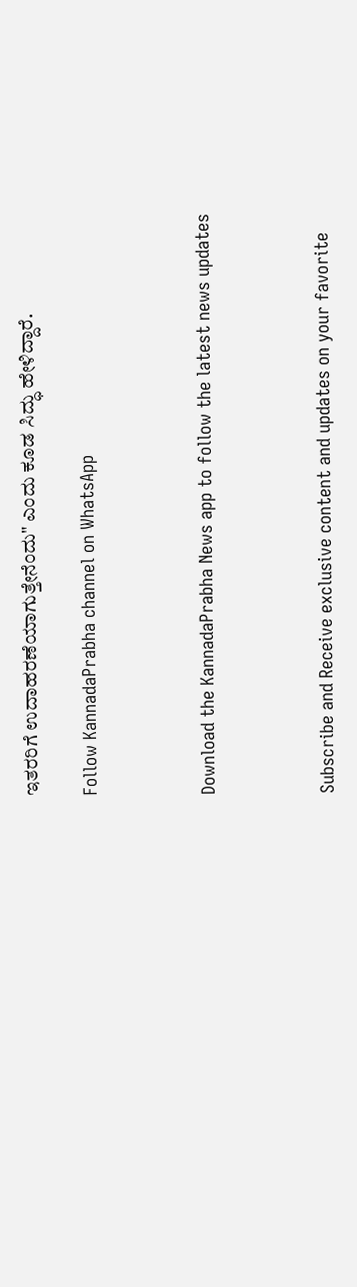ಇತರರಿಗೆ ಉದಾಹರಣೆಯಾಗುತ್ತೇನೆಂದು" ಎಂದು ಕೂಡ ಸಿದ್ಧು ಹೇಳಿದ್ದಾರೆ.

Follow KannadaPrabha channel on WhatsApp



Download the KannadaPrabha News app to follow the latest news updates



Subscribe and Receive exclusive content and updates on your favorite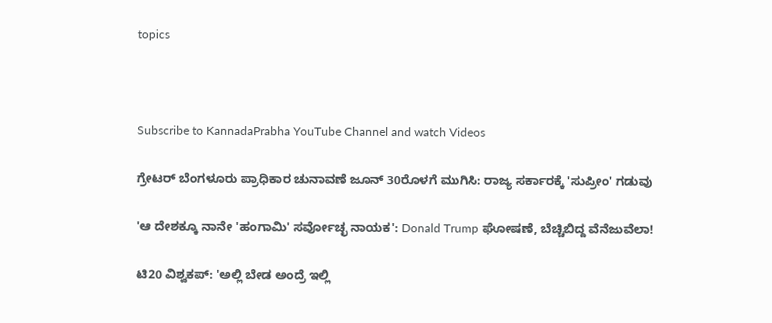topics



Subscribe to KannadaPrabha YouTube Channel and watch Videos

ಗ್ರೇಟರ್ ಬೆಂಗಳೂರು ಪ್ರಾಧಿಕಾರ ಚುನಾವಣೆ ಜೂನ್ 30ರೊಳಗೆ ಮುಗಿಸಿ: ರಾಜ್ಯ ಸರ್ಕಾರಕ್ಕೆ 'ಸುಪ್ರೀಂ' ಗಡುವು

'ಆ ದೇಶಕ್ಕೂ ನಾನೇ 'ಹಂಗಾಮಿ' ಸರ್ವೋಚ್ಛ ನಾಯಕ': Donald Trump ಘೋಷಣೆ, ಬೆಚ್ಚಿಬಿದ್ದ ವೆನೆಜುವೆಲಾ!

ಟಿ20 ವಿಶ್ವಕಪ್: 'ಅಲ್ಲಿ ಬೇಡ ಅಂದ್ರೆ ಇಲ್ಲಿ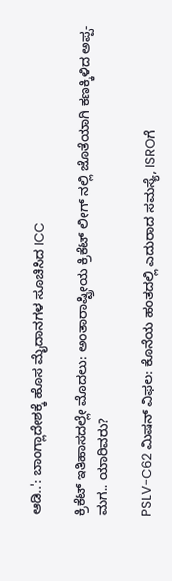ಆಡಿ..': ಬಾಂಗ್ಲಾದೇಶಕ್ಕೆ ಹೊಸ ಮೈದಾನಗಳ ಸೂಚಿಸಿದ ICC

ಕ್ರಿಕೆಟ್ ಇತಿಹಾಸದಲ್ಲೇ ಮೊದಲು: ಅಂತಾರಾಷ್ಟ್ರೀಯ ಕ್ರಿಕೆಟ್ ಲೀಗ್ ನಲ್ಲಿ ಜೊತೆಯಾಗಿ ಕಣಕ್ಕಿಳಿದ ಅಪ್ಪ-ಮಗ.. ಯಾರಿವರು?

PSLV-C62 ಮಿಷನ್ ವಿಫಲ: ಕೊನೆಯ ಹಂತದಲ್ಲಿ ಎದುರಾದ ಸಮಸ್ಯೆ, ISROಗೆ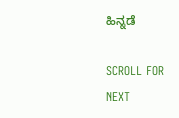ಹಿನ್ನಡೆ

SCROLL FOR NEXT